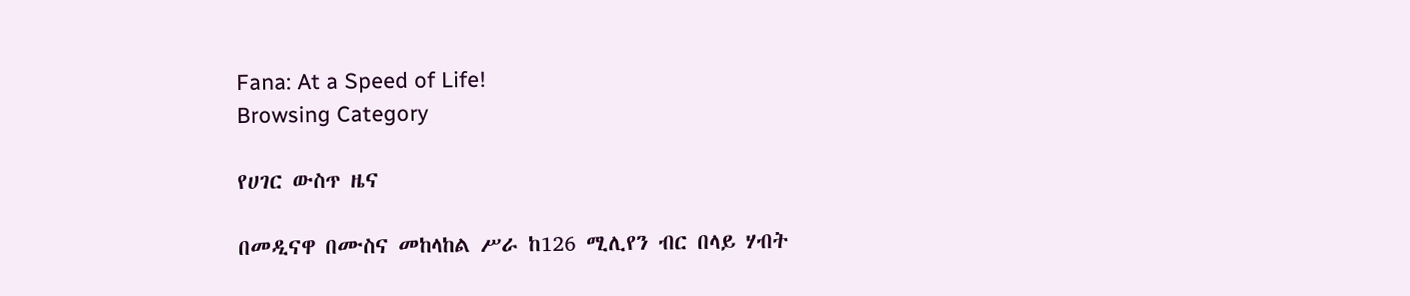Fana: At a Speed of Life!
Browsing Category

የሀገር ውስጥ ዜና

በመዲናዋ በሙስና መከላከል ሥራ ከ126 ሚሊየን ብር በላይ ሃብት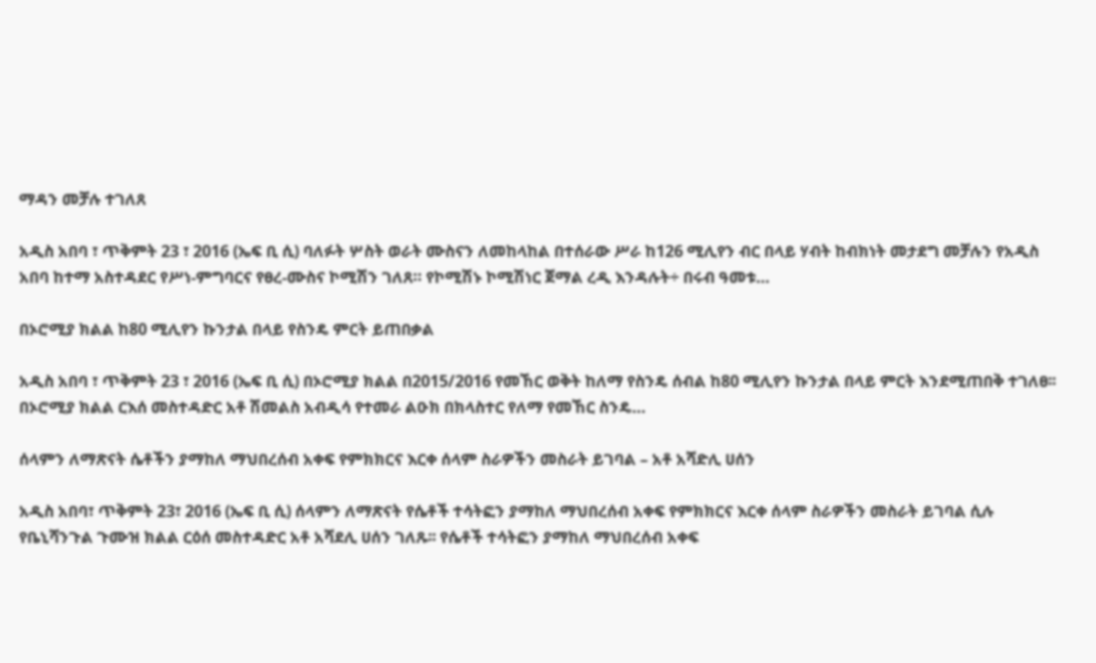ማዳን መቻሉ ተገለጸ

አዲስ አበባ ፣ ጥቅምት 23 ፣ 2016 (ኤፍ ቢ ሲ) ባለፉት ሦስት ወራት ሙስናን ለመከላከል በተሰራው ሥራ ከ126 ሚሊየን ብር በላይ ሃብት ከብክነት መታደግ መቻሉን የአዲስ አበባ ከተማ አስተዳደር የሥነ-ምግባርና የፀረ-ሙስና ኮሚሽን ገለጸ። የኮሚሽኑ ኮሚሽነር ጀማል ረዲ እንዳሉት÷ በሩብ ዓመቱ…

በኦሮሚያ ክልል ከ80 ሚሊየን ኩንታል በላይ የስንዴ ምርት ይጠበቃል

አዲስ አበባ ፣ ጥቅምት 23 ፣ 2016 (ኤፍ ቢ ሲ) በኦሮሚያ ክልል በ2015/2016 የመኸር ወቅት ከለማ የስንዴ ሰብል ከ80 ሚሊየን ኩንታል በላይ ምርት እንደሚጠበቅ ተገለፀ፡፡ በኦሮሚያ ክልል ርእሰ መስተዳድር አቶ ሽመልስ አብዲሳ የተመራ ልዑክ በክላስተር የለማ የመኸር ስንዴ…

ሰላምን ለማጽናት ሴቶችን ያማከለ ማህበረሰብ አቀፍ የምክክርና እርቀ ሰላም ስራዎችን መስራት ይገባል – አቶ አሻድሊ ሀሰን

አዲስ አበባ፣ ጥቅምት 23፣ 2016 (ኤፍ ቢ ሲ) ሰላምን ለማጽናት የሴቶች ተሳትፎን ያማከለ ማህበረሰብ አቀፍ የምክክርና እርቀ ሰላም ስራዎችን መስራት ይገባል ሲሉ የቤኒሻንጉል ጉሙዝ ክልል ርዕሰ መስተዳድር አቶ አሻደሊ ሀሰን ገለጹ፡፡ የሴቶች ተሳትፎን ያማከለ ማህበረሰብ አቀፍ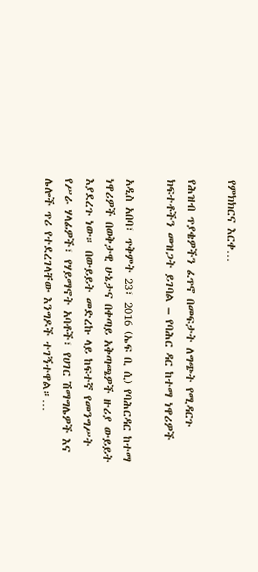የምክክርና እርቀ…

የሕዝብ ጥያቄዎችን ፈጥኖ በመፍታት ለግጭት የሚዳርጉ ክፍተቶችን መዝጋት ይገባል – የባሕር ዳር ከተማ ነዋሪዎች

አዲስ አበባ፣ ጥቅምት 23፣ 2016 (ኤፍ ቢ ሲ) የባሕርዳር ከተማ ነዋሪዎች በወቅታዊ ሁኔታና በቀጣይ አቅጣጫዎች ዙሪያ ውይይት እያደረጉ ነው። በውይይት መድረኩ ላይ ከፍተኛ የመንግሥት የሥራ ሃላፊዎች፣ የሃይማኖት አባቶች፣ የሀገር ሽማግሌዎች እና ሌሎች ጥሪ የተደረገላቸው እንግዶች ተገኝተዋል።…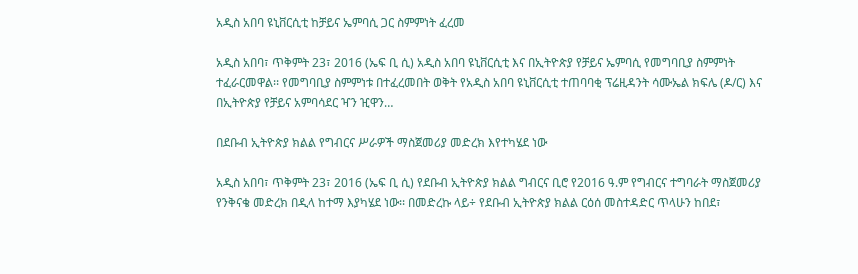አዲስ አበባ ዩኒቨርሲቲ ከቻይና ኤምባሲ ጋር ስምምነት ፈረመ

አዲስ አበባ፣ ጥቅምት 23፣ 2016 (ኤፍ ቢ ሲ) አዲስ አበባ ዩኒቨርሲቲ እና በኢትዮጵያ የቻይና ኤምባሲ የመግባቢያ ስምምነት ተፈራርመዋል፡፡ የመግባቢያ ስምምነቱ በተፈረመበት ወቅት የአዲስ አበባ ዩኒቨርሲቲ ተጠባባቂ ፕሬዚዳንት ሳሙኤል ክፍሌ (ዶ/ር) እና በኢትዮጵያ የቻይና አምባሳደር ዣን ዢዋን…

በደቡብ ኢትዮጵያ ክልል የግብርና ሥራዎች ማስጀመሪያ መድረክ እየተካሄደ ነው

አዲስ አበባ፣ ጥቅምት 23፣ 2016 (ኤፍ ቢ ሲ) የደቡብ ኢትዮጵያ ክልል ግብርና ቢሮ የ2016 ዓ.ም የግብርና ተግባራት ማስጀመሪያ የንቅናቄ መድረክ በዲላ ከተማ እያካሄደ ነው፡፡ በመድረኩ ላይ÷ የደቡብ ኢትዮጵያ ክልል ርዕሰ መስተዳድር ጥላሁን ከበደ፣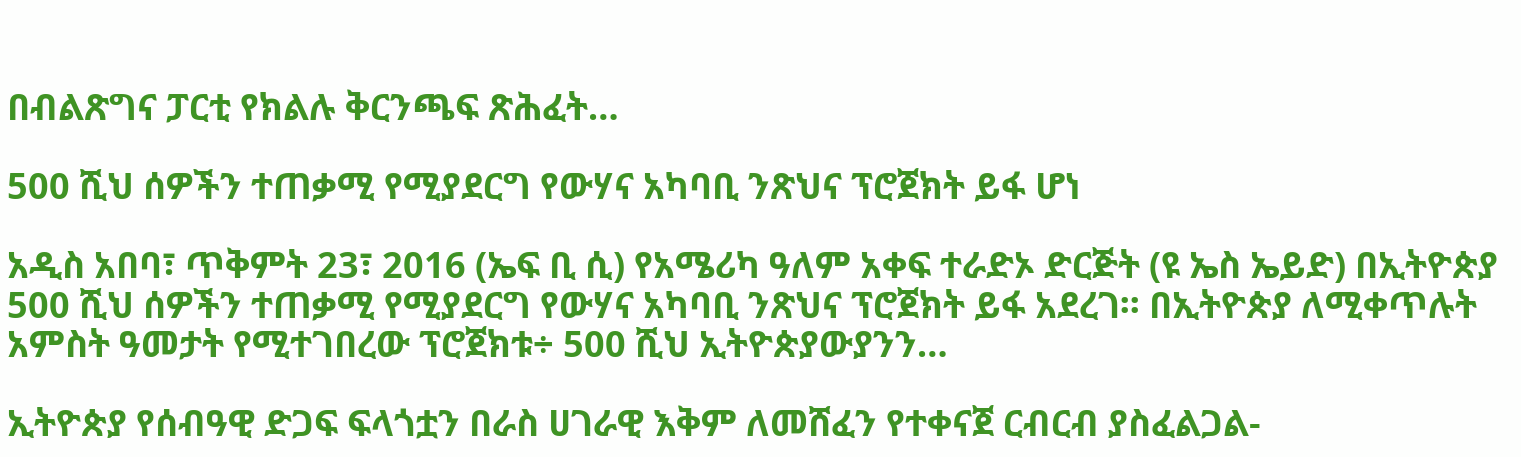በብልጽግና ፓርቲ የክልሉ ቅርንጫፍ ጽሕፈት…

500 ሺህ ሰዎችን ተጠቃሚ የሚያደርግ የውሃና አካባቢ ንጽህና ፕሮጀክት ይፋ ሆነ

አዲስ አበባ፣ ጥቅምት 23፣ 2016 (ኤፍ ቢ ሲ) የአሜሪካ ዓለም አቀፍ ተራድኦ ድርጅት (ዩ ኤስ ኤይድ) በኢትዮጵያ 500 ሺህ ሰዎችን ተጠቃሚ የሚያደርግ የውሃና አካባቢ ንጽህና ፕሮጀክት ይፋ አደረገ፡፡ በኢትዮጵያ ለሚቀጥሉት አምስት ዓመታት የሚተገበረው ፕሮጀክቱ÷ 500 ሺህ ኢትዮጵያውያንን…

ኢትዮጵያ የሰብዓዊ ድጋፍ ፍላጎቷን በራስ ሀገራዊ እቅም ለመሸፈን የተቀናጀ ርብርብ ያስፈልጋል-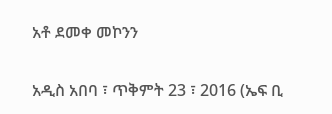አቶ ደመቀ መኮንን

አዲስ አበባ ፣ ጥቅምት 23 ፣ 2016 (ኤፍ ቢ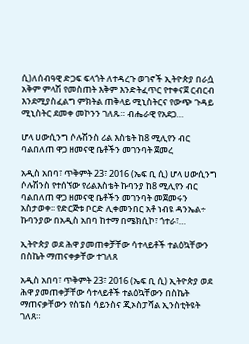ሲ)ለሰብዓዊ ድጋፍ ፍላጎት ለተዳረጉ ወገኖች ኢትዮጵያ በራሷ አቅም ምላሽ የመስጠት እቅም እንድትፈጥር የተቀናጀ ርብርብ እንደሚያስፈልግ ምክትል ጠቅላይ ሚኒስትርና የውጭ ጉዳይ ሚኒስትር ደመቀ መኮንን ገለጹ። ብሔራዊ የአደጋ…

ሆላ ሀውሲንግ ሶሉሽንስ ሪል እስቴት ከ8 ሚሊየን ብር ባልበለጠ ዋጋ ዘመናዊ ቤቶችን መገንባት ጀመረ

አዲስ አበባ፣ ጥቅምት 23፣ 2016 (ኤፍ ቢ ሲ) ሆላ ሀውሲንግ ሶሉሽንስ የተሰኘው የሪልእስቴት ኩባንያ ከ8 ሚሊየን ብር ባልበለጠ ዋጋ ዘመናዊ ቤቶችን መገንባት መጀመሩን አስታወቀ፡፡ የድርጅቱ ቦርድ ሊቀመንበር አቶ ነብዩ ዳንኤል÷ ኩባንያው በአዲስ አበባ ከተማ በሜክሲኮ፣ ጎተራ፣…

ኢትዮጵያ ወደ ሕዋ ያመጠቀቻቸው ሳተላይቶች ተልዕኳቸውን በስኬት ማጠናቀቃቸው ተገለጸ

አዲስ አበባ፣ ጥቅምት 23፣ 2016 (ኤፍ ቢ ሲ) ኢትዮጵያ ወደ ሕዋ ያመጠቀቻቸው ሳተላይቶች ተልዕኳቸውን በስኬት ማጠናቃቸውን የስፔስ ሳይንስና ጂኦስፓሻል ኢንስቲትዩት ገለጸ።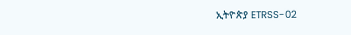ኢትዮጵያ ETRSS-02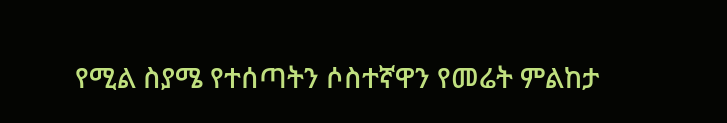የሚል ስያሜ የተሰጣትን ሶስተኛዋን የመሬት ምልከታ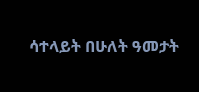ሳተላይት በሁለት ዓመታት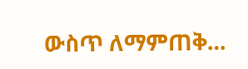ውስጥ ለማምጠቅ…